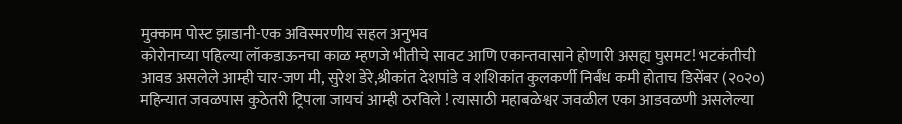मुक्काम पोस्ट झाडानी-एक अविस्मरणीय सहल अनुभव
कोरोनाच्या पहिल्या लॉकडाऊनचा काळ म्हणजे भीतीचे सावट आणि एकान्तवासाने होणारी असह्य घुसमट! भटकंतीची आवड असलेले आम्ही चार-जण मी, सुरेश डेरे,श्रीकांत देशपांडे व शशिकांत कुलकर्णी निर्बंध कमी होताच डिसेंबर (२०२०) महिन्यात जवळपास कुठेतरी ट्रिपला जायचं आम्ही ठरविले ! त्यासाठी महाबळेश्वर जवळील एका आडवळणी असलेल्या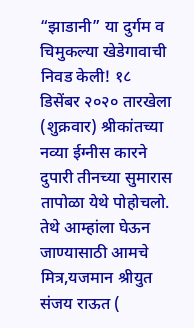“झाडानी” या दुर्गम व चिमुकल्या खेडेगावाची निवड केली! १८ डिसेंबर २०२० तारखेला (शुक्रवार) श्रीकांतच्या नव्या ईग्नीस कारने दुपारी तीनच्या सुमारास तापोळा येथे पोहोचलो.
तेथे आम्हांला घेऊन जाण्यासाठी आमचे मित्र,यजमान श्रीयुत संजय राऊत (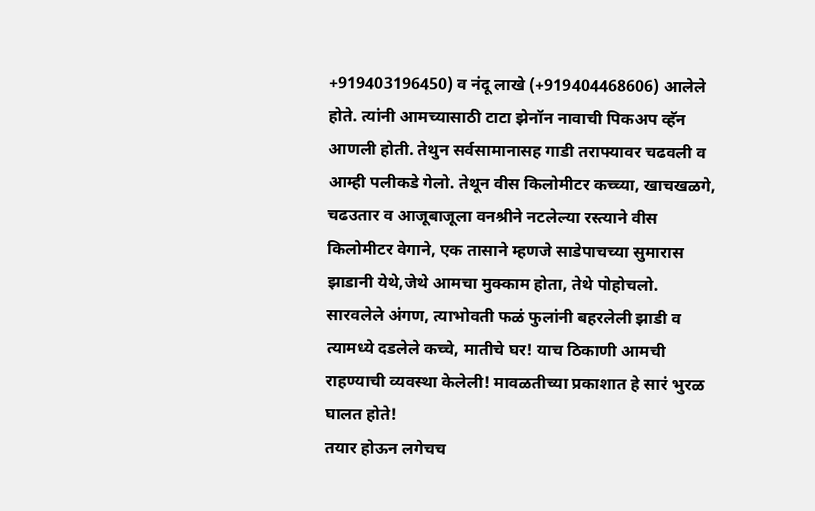+919403196450) व नंदू लाखे (+919404468606) आलेले होते. त्यांनी आमच्यासाठी टाटा झेनॉन नावाची पिकअप व्हॅन आणली होती. तेथुन सर्वसामानासह गाडी तराफ्यावर चढवली व आम्ही पलीकडे गेलो. तेथून वीस किलोमीटर कच्च्या, खाचखळगे, चढउतार व आजूबाजूला वनश्रीने नटलेल्या रस्त्याने वीस किलोमीटर वेगाने, एक तासाने म्हणजे साडेपाचच्या सुमारास झाडानी येथे,जेथे आमचा मुक्काम होता, तेथे पोहोचलो.
सारवलेले अंगण, त्याभोवती फळं फुलांनी बहरलेली झाडी व त्यामध्ये दडलेले कच्चे, मातीचे घर! याच ठिकाणी आमची राहण्याची व्यवस्था केलेली! मावळतीच्या प्रकाशात हे सारं भुरळ घालत होते!
तयार होऊन लगेचच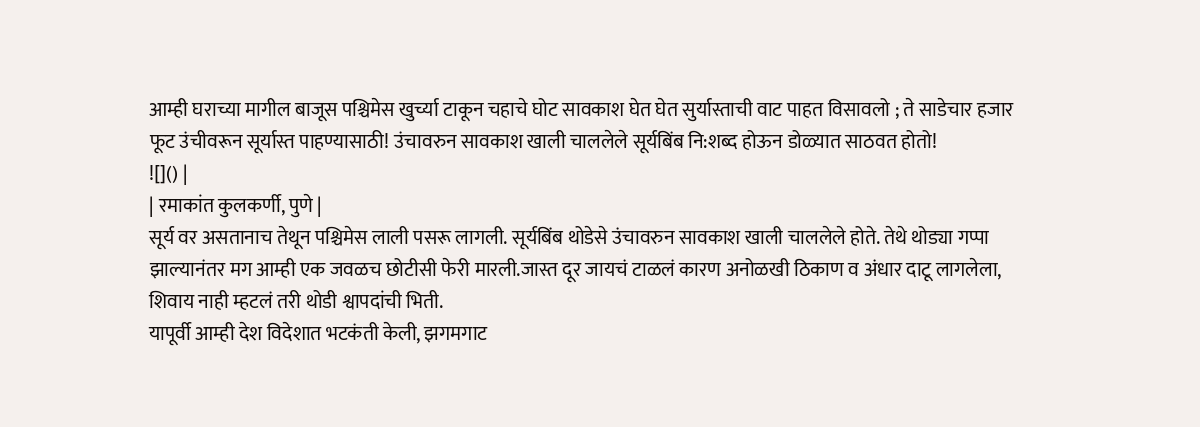आम्ही घराच्या मागील बाजूस पश्चिमेस खुर्च्या टाकून चहाचे घोट सावकाश घेत घेत सुर्यास्ताची वाट पाहत विसावलो ; ते साडेचार हजार फूट उंचीवरून सूर्यास्त पाहण्यासाठी! उंचावरुन सावकाश खाली चाललेले सूर्यबिंब नि:शब्द होऊन डोळ्यात साठवत होतो!
![]() |
| रमाकांत कुलकर्णी, पुणे |
सूर्य वर असतानाच तेथून पश्चिमेस लाली पसरू लागली. सूर्यबिंब थोडेसे उंचावरुन सावकाश खाली चाललेले होते. तेथे थोड्या गप्पा झाल्यानंतर मग आम्ही एक जवळच छोटीसी फेरी मारली.जास्त दूर जायचं टाळलं कारण अनोळखी ठिकाण व अंधार दाटू लागलेला, शिवाय नाही म्हटलं तरी थोडी श्वापदांची भिती.
यापूर्वी आम्ही देश विदेशात भटकंती केली, झगमगाट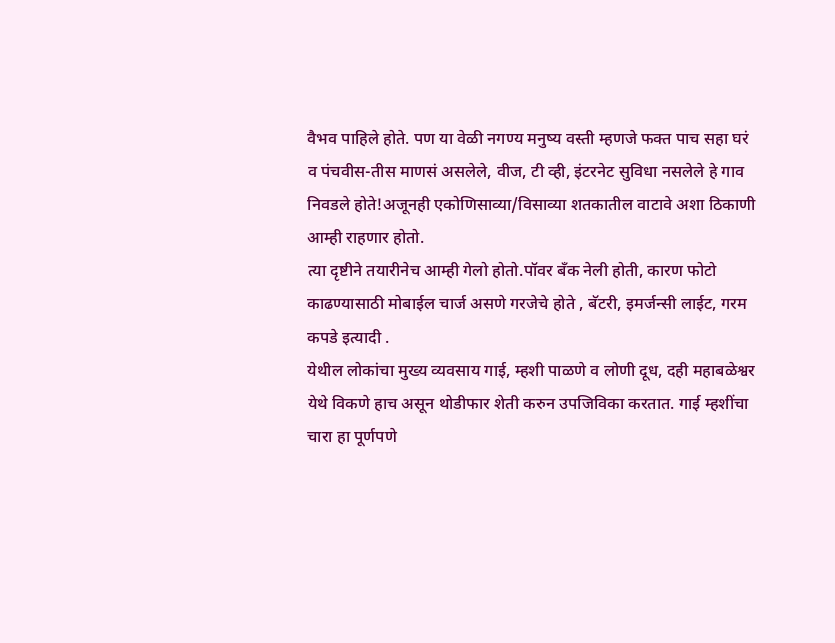वैभव पाहिले होते. पण या वेळी नगण्य मनुष्य वस्ती म्हणजे फक्त पाच सहा घरं व पंचवीस-तीस माणसं असलेले, वीज, टी व्ही, इंटरनेट सुविधा नसलेले हे गाव निवडले होते!अजूनही एकोणिसाव्या/विसाव्या शतकातील वाटावे अशा ठिकाणी आम्ही राहणार होतो.
त्या दृष्टीने तयारीनेच आम्ही गेलो होतो.पॉवर बँक नेली होती, कारण फोटो काढण्यासाठी मोबाईल चार्ज असणे गरजेचे होते , बॅटरी, इमर्जन्सी लाईट, गरम कपडे इत्यादी .
येथील लोकांचा मुख्य व्यवसाय गाई, म्हशी पाळणे व लोणी दूध, दही महाबळेश्वर येथे विकणे हाच असून थोडीफार शेती करुन उपजिविका करतात. गाई म्हशींचा चारा हा पूर्णपणे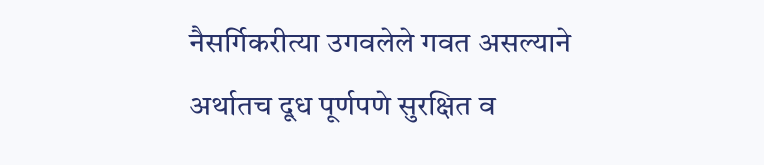नैसर्गिकरीत्या उगवलेले गवत असल्याने अर्थातच दूध पूर्णपणे सुरक्षित व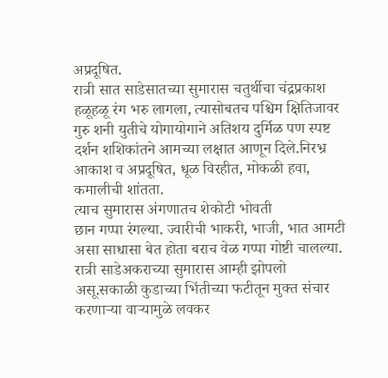अप्रदूषित.
रात्री सात साडेसातच्या सुमारास चतुर्थीचा चंद्रप्रकाश हळूहळू रंग भरु लागला, त्यासोबतच पश्चिम क्षितिजावर गुरु शनी युतीचे योगायोगाने अतिशय दुर्मिळ पण स्पष्ट दर्शन शशिकांतने आमच्या लक्षात आणून दिले.निरभ्र आकाश व अप्रदूषित, धूळ विरहीत, मोकळी हवा, कमालीची शांतता.
त्याच सुमारास अंगणातच शेकोटी भोवती
छान गप्पा रंगल्या. ज्वारीची भाकरी, भाजी, भात आमटी असा साधासा बेत होता बराच वेळ गप्पा गोष्टी चालल्या.
रात्री साडेअकराच्या सुमारास आम्ही झोपलो असू.सकाळी कुडाच्या भिंतीच्या फटीतून मुक्त संचार करणाऱ्या वाऱ्यामुळे लवकर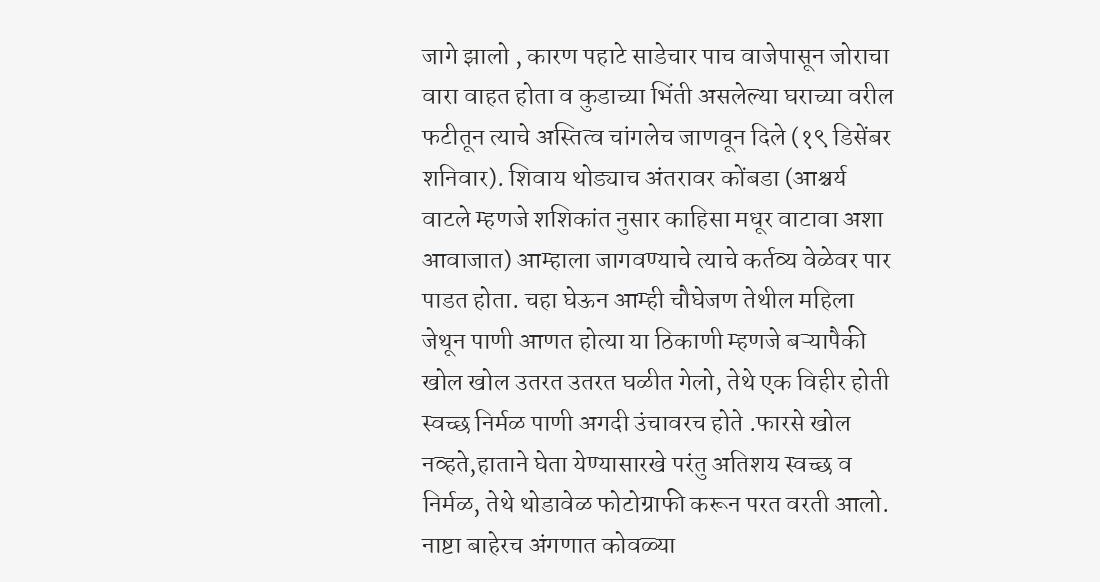जागे झालो , कारण पहाटे साडेचार पाच वाजेपासून जोराचा वारा वाहत होता व कुडाच्या भिंती असलेल्या घराच्या वरील फटीतून त्याचे अस्तित्व चांगलेच जाणवून दिले (१९ डिसेंबर शनिवार). शिवाय थोड्याच अंतरावर कोंबडा (आश्चर्य वाटले म्हणजे शशिकांत नुसार काहिसा मधूर वाटावा अशा आवाजात) आम्हाला जागवण्याचे त्याचे कर्तव्य वेळेवर पार पाडत होता. चहा घेऊन आम्ही चौघेजण तेथील महिला जेथून पाणी आणत होत्या या ठिकाणी म्हणजे बऱ्यापैकी खोल खोल उतरत उतरत घळीत गेलो, तेथे एक विहीर होती स्वच्छ निर्मळ पाणी अगदी उंचावरच होते .फारसे खोल नव्हते,हाताने घेता येण्यासारखे परंतु अतिशय स्वच्छ व निर्मळ, तेथे थोडावेळ फोटोग्राफी करून परत वरती आलो. नाष्टा बाहेरच अंगणात कोवळ्या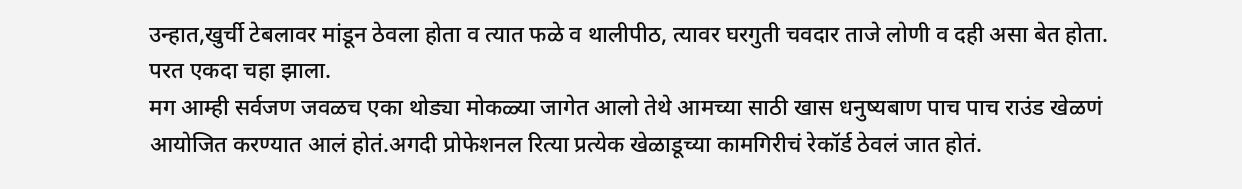उन्हात,खुर्ची टेबलावर मांडून ठेवला होता व त्यात फळे व थालीपीठ, त्यावर घरगुती चवदार ताजे लोणी व दही असा बेत होता. परत एकदा चहा झाला.
मग आम्ही सर्वजण जवळच एका थोड्या मोकळ्या जागेत आलो तेथे आमच्या साठी खास धनुष्यबाण पाच पाच राउंड खेळणं आयोजित करण्यात आलं होतं.अगदी प्रोफेशनल रित्या प्रत्येक खेळाडूच्या कामगिरीचं रेकॉर्ड ठेवलं जात होतं.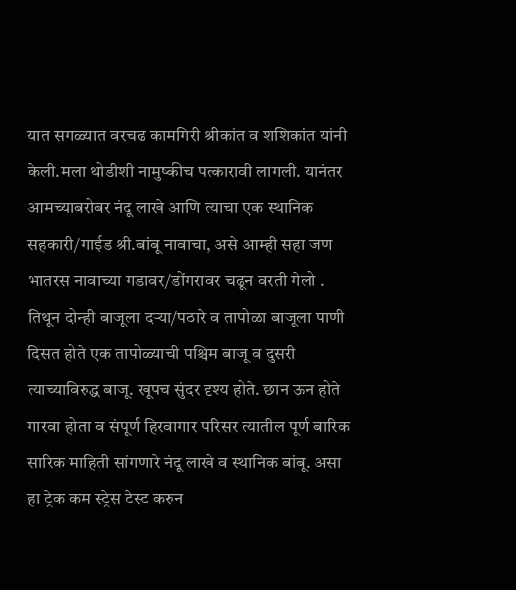यात सगळ्यात वरचढ कामगिरी श्रीकांत व शशिकांत यांनी केली.मला थोडीशी नामुष्कीच पत्कारावी लागली. यानंतर आमच्याबरोबर नंदू लाखे आणि त्याचा एक स्थानिक सहकारी/गाईड श्री.बांबू नावाचा, असे आम्ही सहा जण भातरस नावाच्या गडावर/डोंगरावर चढून वरती गेलो .
तिथून दोन्ही बाजूला दऱ्या/पठारे व तापोळा बाजूला पाणी दिसत होते एक तापोळ्याची पश्चिम बाजू व दुसरी त्याच्याविरुद्ध बाजू. खूपच सुंदर दृश्य होते. छान ऊन होते गारवा होता व संपूर्ण हिरवागार परिसर त्यातील पूर्ण बारिक सारिक माहिती सांगणारे नंदू लाखे व स्थानिक बांबू. असा हा ट्रेक कम स्ट्रेस टेस्ट करुन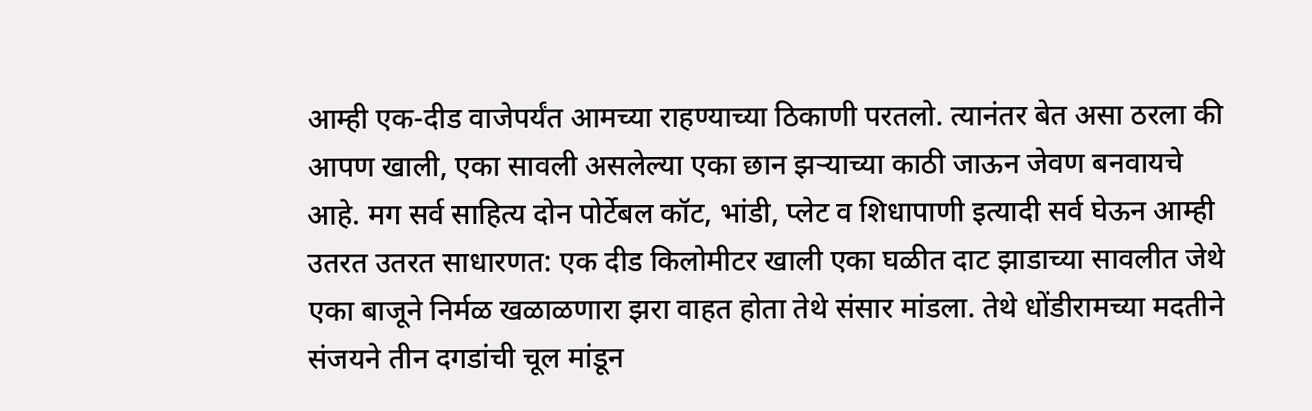आम्ही एक-दीड वाजेपर्यंत आमच्या राहण्याच्या ठिकाणी परतलो. त्यानंतर बेत असा ठरला की आपण खाली, एका सावली असलेल्या एका छान झऱ्याच्या काठी जाऊन जेवण बनवायचे आहे. मग सर्व साहित्य दोन पोर्टेबल कॉट, भांडी, प्लेट व शिधापाणी इत्यादी सर्व घेऊन आम्ही उतरत उतरत साधारणत: एक दीड किलोमीटर खाली एका घळीत दाट झाडाच्या सावलीत जेथे एका बाजूने निर्मळ खळाळणारा झरा वाहत होता तेथे संसार मांडला. तेथे धोंडीरामच्या मदतीने संजयने तीन दगडांची चूल मांडून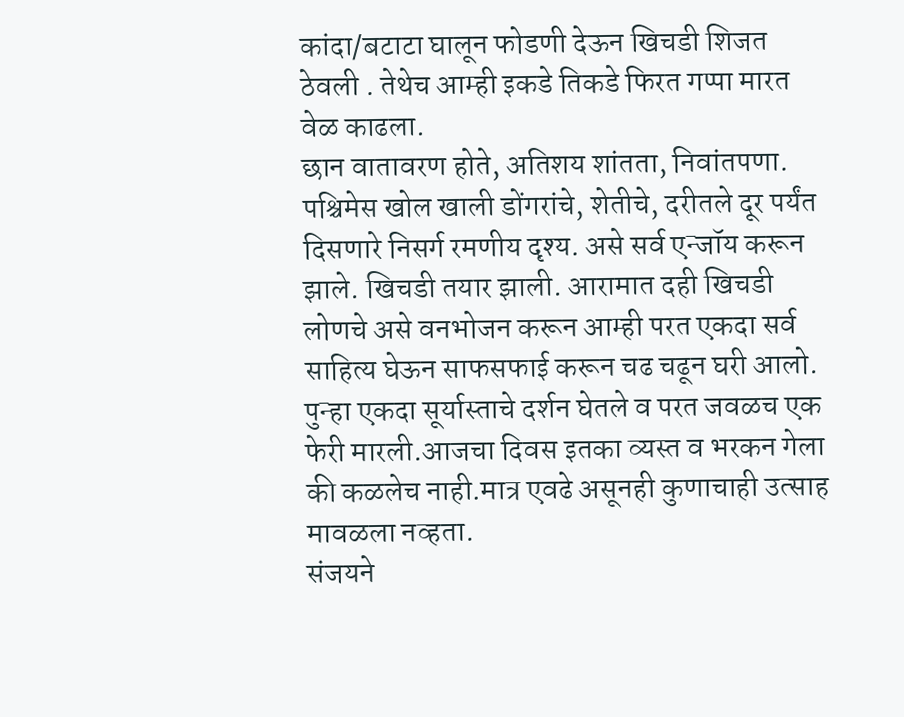कांदा/बटाटा घालून फोडणी देऊन खिचडी शिजत ठेवली . तेथेच आम्ही इकडे तिकडे फिरत गप्पा मारत वेळ काढला.
छान वातावरण होते, अतिशय शांतता, निवांतपणा. पश्चिमेस खोल खाली डोंगरांचे, शेतीचे, दरीतले दूर पर्यंत दिसणारे निसर्ग रमणीय दृश्य. असे सर्व एन्जॉय करून झाले. खिचडी तयार झाली. आरामात दही खिचडी लोणचे असे वनभोजन करून आम्ही परत एकदा सर्व साहित्य घेऊन साफसफाई करून चढ चढून घरी आलो.
पुन्हा एकदा सूर्यास्ताचे दर्शन घेतले व परत जवळच एक फेरी मारली.आजचा दिवस इतका व्यस्त व भरकन गेला की कळलेच नाही.मात्र एवढे असूनही कुणाचाही उत्साह मावळला नव्हता.
संजयने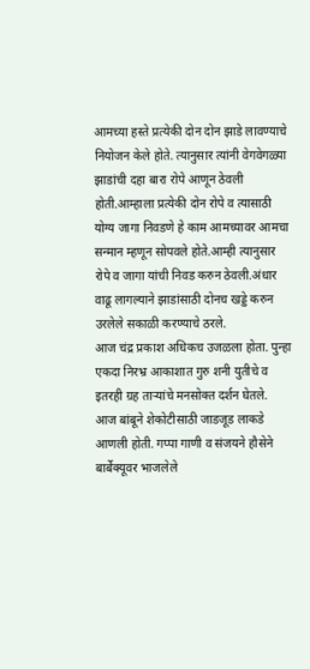आमच्या हस्ते प्रत्येकी दोन दोन झाडे लावण्याचे नियोजन केले होते. त्यानुसार त्यांनी वेगवेगळ्या झाडांची दहा बारा रोपे आणून ठेवली होती.आम्हाला प्रत्येकी दोन रोपे व त्यासाठी योग्य जागा निवडणे हे काम आमच्यावर आमचा सन्मान म्हणून सोपवले होते.आम्ही त्यानुसार रोपे व जागा यांची निवड करुन ठेवली.अंधार वाढू लागल्याने झाडांसाठी दोनच खड्डे करुन उरलेले सकाळी करण्याचे ठरले.
आज चंद्र प्रकाश अधिकच उजळला होता. पुन्हा एकदा निरभ्र आकाशात गुरु शनी युतीचे व इतरही ग्रह ताऱ्यांचे मनसोक्त दर्शन घेतले.
आज बांबूने शेकोटीसाठी जाडजूड लाकडे आणली होती. गप्पा गाणी व संजयने हौसेने बार्बेक्यूवर भाजलेले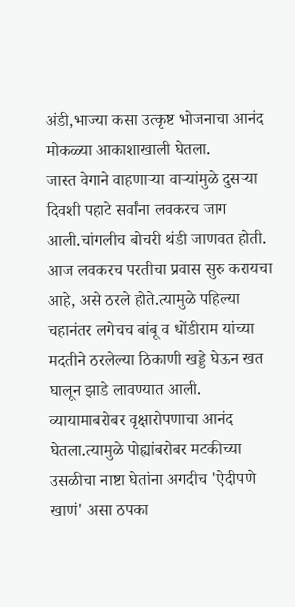अंडी,भाज्या कसा उत्कृष्ट भोजनाचा आनंद मोकळ्या आकाशाखाली घेतला.
जास्त वेगाने वाहणाऱ्या वाऱ्यांमुळे दुसऱ्या दिवशी पहाटे सर्वांना लवकरच जाग आली.चांगलीच बोचरी थंडी जाणवत होती. आज लवकरच परतीचा प्रवास सुरु करायचा आहे, असे ठरले होते.त्यामुळे पहिल्या चहानंतर लगेचच बांबू व धोंडीराम यांच्या मदतीने ठरलेल्या ठिकाणी खड्डे घेऊन खत घालून झाडे लावण्यात आली.
व्यायामाबरोबर वृक्षारोपणाचा आनंद घेतला.त्यामुळे पोह्यांबरोबर मटकीच्या उसळीचा नाष्टा घेतांना अगदीच 'ऐदीपणे खाणं' असा ठपका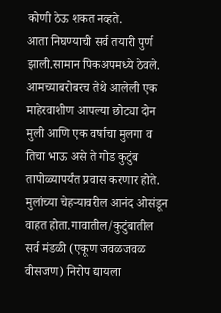कोणी ठेऊ शकत नव्हते.
आता निघण्याची सर्व तयारी पुर्ण झाली.सामान पिकअपमध्ये ठेवले. आमच्याबरोबरच तेथे आलेली एक माहेरवाशीण आपल्या छोट्या दोन मुली आणि एक वर्षाचा मुलगा व तिचा भाऊ असे ते गोड कुटुंब तापोळ्यापर्यंत प्रवास करणार होते. मुलांच्या चेहऱ्यावरील आनंद ओसंडून वाहत होता.गावातील/कुटुंबातील सर्व मंडळी (एकूण जवळजवळ वीसजण) निरोप द्यायला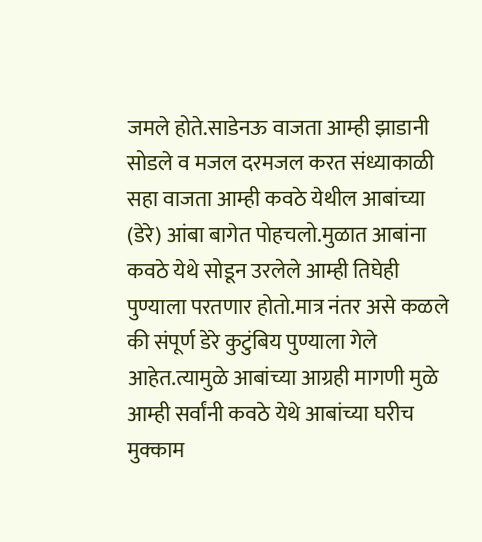जमले होते.साडेनऊ वाजता आम्ही झाडानी सोडले व मजल दरमजल करत संध्याकाळी सहा वाजता आम्ही कवठे येथील आबांच्या (डेरे) आंबा बागेत पोहचलो.मुळात आबांना कवठे येथे सोडून उरलेले आम्ही तिघेही पुण्याला परतणार होतो.मात्र नंतर असे कळले की संपूर्ण डेरे कुटुंबिय पुण्याला गेले आहेत.त्यामुळे आबांच्या आग्रही मागणी मुळे आम्ही सर्वांनी कवठे येथे आबांच्या घरीच मुक्काम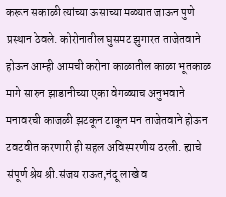करून सकाळी त्यांच्या ऊसाच्या मळ्यात जाऊन पुणे प्रस्थान ठेवले. कोरोनातील घुसमट झुगारत ताजेतवाने होऊन आम्ही आमची करोना काळातील काळा भूतकाळ मागे सारुन झाडानीच्या एका वेगळ्याच अनुभवाने मनावरची काजळी झटकून टाकून मन ताजेतवाने होऊन टवटवीत करणारी ही सहल अविस्मरणीय ठरली. ह्याचे संपूर्ण श्रेय श्री.संजय राऊत,नंदू लाखे व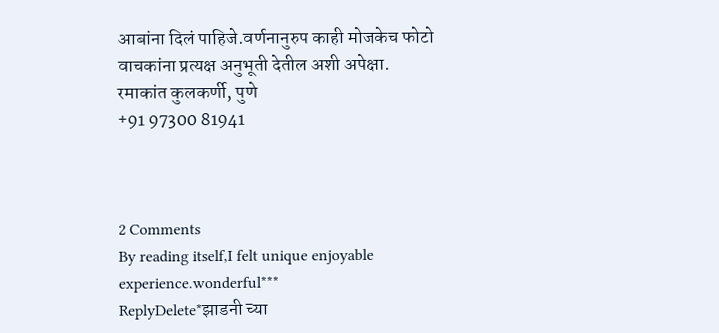आबांना दिलं पाहिजे.वर्णनानुरुप काही मोजकेच फोटो वाचकांना प्रत्यक्ष अनुभूती देतील अशी अपेक्षा.
रमाकांत कुलकर्णी, पुणे
+91 97300 81941



2 Comments
By reading itself,I felt unique enjoyable experience.wonderful***
ReplyDelete*झाडनी च्या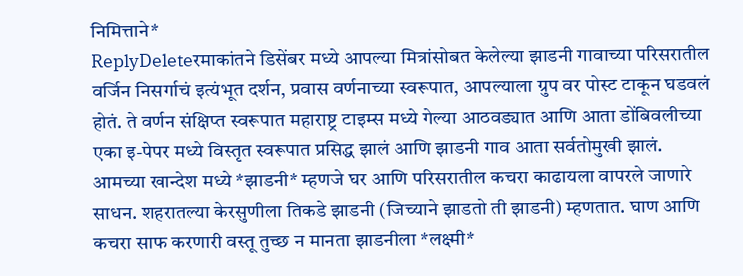निमित्ताने*
ReplyDeleteरमाकांतने डिसेंबर मध्ये आपल्या मित्रांसोबत केलेल्या झाडनी गावाच्या परिसरातील वर्जिन निसर्गाचं इत्यंभूत दर्शन, प्रवास वर्णनाच्या स्वरूपात, आपल्याला ग्रुप वर पोस्ट टाकून घडवलं होतं. ते वर्णन संक्षिप्त स्वरूपात महाराष्ट्र टाइम्स मध्ये गेल्या आठवड्यात आणि आता डोंबिवलीच्या एका इ-पेपर मध्ये विस्तृत स्वरूपात प्रसिद्ध झालं आणि झाडनी गाव आता सर्वतोमुखी झालं.
आमच्या खान्देश मध्ये *झाडनी* म्हणजे घर आणि परिसरातील कचरा काढायला वापरले जाणारे साधन. शहरातल्या केरसुणीला तिकडे झाडनी (जिच्याने झाडतो ती झाडनी) म्हणतात. घाण आणि कचरा साफ करणारी वस्तू तुच्छ न मानता झाडनीला *लक्ष्मी*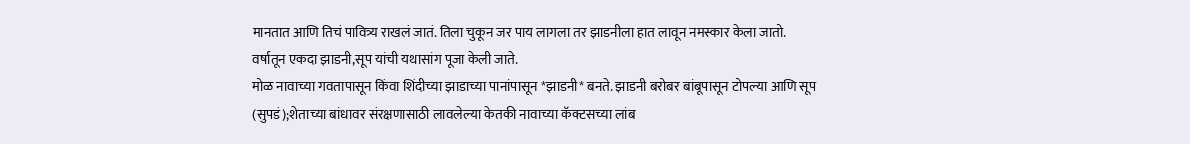मानतात आणि तिचं पावित्र्य राखलं जातं. तिला चुकून जर पाय लागला तर झाडनीला हात लावून नमस्कार केला जातो. वर्षातून एकदा झाडनी,सूप यांची यथासांग पूजा केली जाते.
मोळ नावाच्या गवतापासून किंवा शिंदीच्या झाडाच्या पानांपासून *झाडनी* बनते. झाडनी बरोबर बांबूपासून टोपल्या आणि सूप (सुपडं);शेताच्या बांधावर संरक्षणासाठी लावलेल्या केतकी नावाच्या कॅक्टसच्या लांब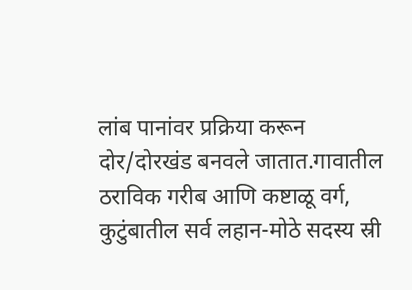लांब पानांवर प्रक्रिया करून दोर/दोरखंड बनवले जातात.गावातील ठराविक गरीब आणि कष्टाळू वर्ग, कुटुंबातील सर्व लहान-मोठे सदस्य स्री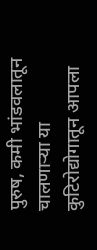पुरुष, कमी भांडवलातून चालणाऱ्या या कुटिरोद्योगातून आपला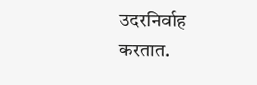उदरनिर्वाह करतात.